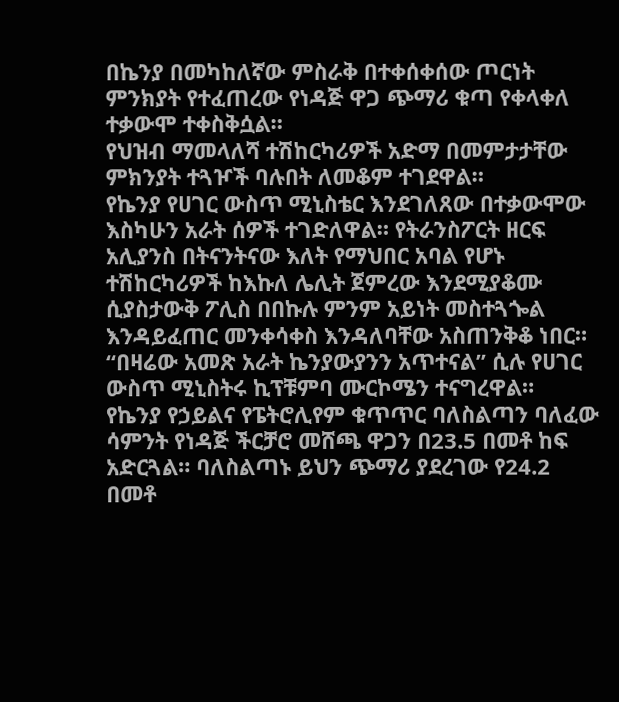በኬንያ በመካከለኛው ምስራቅ በተቀሰቀሰው ጦርነት ምንክያት የተፈጠረው የነዳጅ ዋጋ ጭማሪ ቁጣ የቀላቀለ ተቃውሞ ተቀስቅሷል።
የህዝብ ማመላለሻ ተሽከርካሪዎች አድማ በመምታታቸው ምክንያት ተጓዦች ባሉበት ለመቆም ተገደዋል።
የኬንያ የሀገር ውስጥ ሚኒስቴር እንደገለጸው በተቃውሞው እስካሁን አራት ሰዎች ተገድለዋል። የትራንስፖርት ዘርፍ አሊያንስ በትናንትናው እለት የማህበር አባል የሆኑ ተሽከርካሪዎች ከእኩለ ሌሊት ጀምረው እንደሚያቆሙ ሲያስታውቅ ፖሊስ በበኩሉ ምንም አይነት መስተጓጐል እንዳይፈጠር መንቀሳቀስ እንዳለባቸው አስጠንቅቆ ነበር።
“በዛሬው አመጽ አራት ኬንያውያንን አጥተናል” ሲሉ የሀገር ውስጥ ሚኒስትሩ ኪፕቹምባ ሙርኮሜን ተናግረዋል።
የኬንያ የኃይልና የፔትሮሊየም ቁጥጥር ባለስልጣን ባለፈው ሳምንት የነዳጅ ችርቻሮ መሸጫ ዋጋን በ23.5 በመቶ ከፍ አድርጓል። ባለስልጣኑ ይህን ጭማሪ ያደረገው የ24.2 በመቶ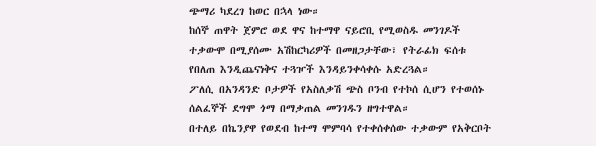ጭማሪ ካደረገ ከወር በኋላ ነው።
ከሰኞ ጠዋት ጀምሮ ወደ ዋና ከተማዋ ናይሮቢ የሚወስዱ መንገዶች ተቃውሞ በሚያሰሙ አሽከርካሪዎች በመዘጋታቸው፣ የትራፊክ ፍሰቱ የበለጠ እንዲጨናነቅና ተጓዦች እንዳይንቀሳቀሱ አድረጓል።
ፖለሲ በአንዳንድ ቦታዎች የአስለቃሽ ጭስ ቦንብ የተኮሰ ሲሆን የተወሰኑ ሰልፈኞች ደግሞ ጎማ በማቃጠል መንገዱን ዘግተዋል።
በተለይ በኬንያዋ የወደብ ከተማ ሞምባሳ የተቀሰቀሰው ተቃውም የአቅርቦት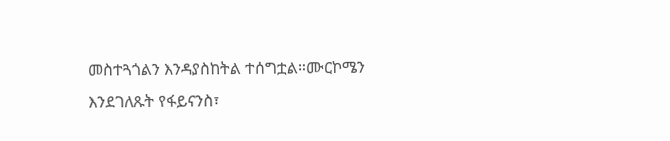መስተጓጎልን እንዳያስከትል ተሰግቷል።ሙርኮሜን እንደገለጹት የፋይናንስ፣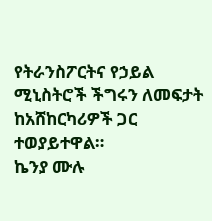የትራንስፖርትና የኃይል ሚኒስትሮች ችግሩን ለመፍታት ከአሸከርካሪዎች ጋር ተወያይተዋል።
ኬንያ ሙሉ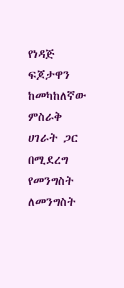የነዳጅ ፍጆታዋን ከመካከለኛው ምስራቅ ሀገራት ጋር በሚደረግ የመንግስት ለመንግስት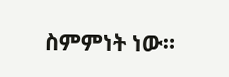ስምምነት ነው።